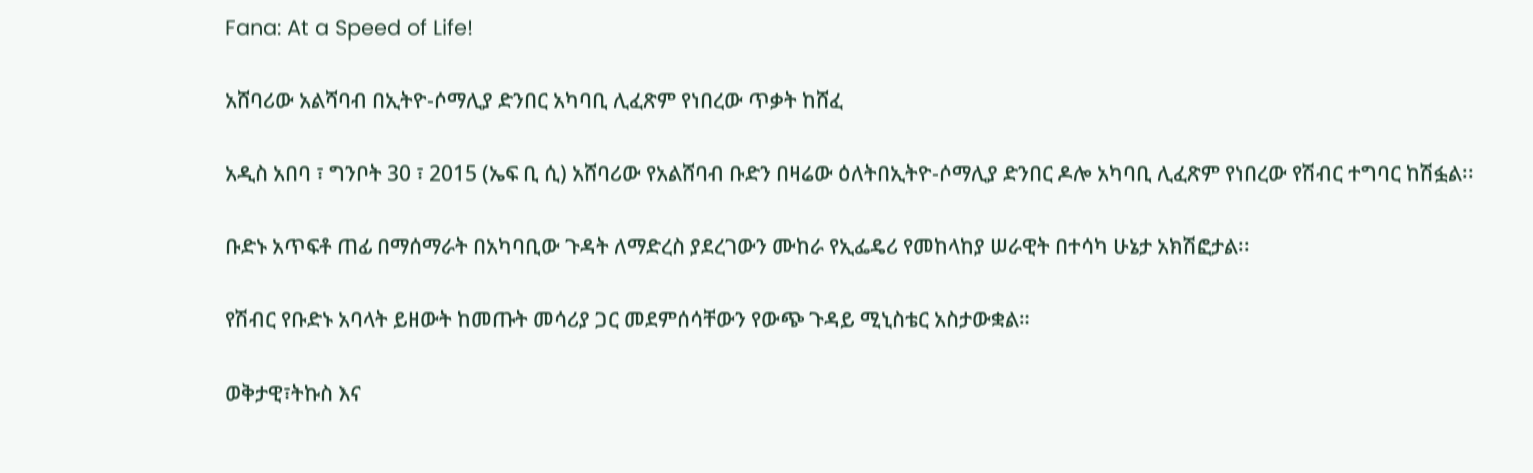Fana: At a Speed of Life!

አሸባሪው አልሻባብ በኢትዮ-ሶማሊያ ድንበር አካባቢ ሊፈጽም የነበረው ጥቃት ከሸፈ

አዲስ አበባ ፣ ግንቦት 30 ፣ 2015 (ኤፍ ቢ ሲ) አሸባሪው የአልሸባብ ቡድን በዛሬው ዕለትበኢትዮ-ሶማሊያ ድንበር ዶሎ አካባቢ ሊፈጽም የነበረው የሽብር ተግባር ከሽፏል፡፡

ቡድኑ አጥፍቶ ጠፊ በማሰማራት በአካባቢው ጉዳት ለማድረስ ያደረገውን ሙከራ የኢፌዴሪ የመከላከያ ሠራዊት በተሳካ ሁኔታ አክሽፎታል፡፡

የሽብር የቡድኑ አባላት ይዘውት ከመጡት መሳሪያ ጋር መደምሰሳቸውን የውጭ ጉዳይ ሚኒስቴር አስታውቋል።

ወቅታዊ፣ትኩስ እና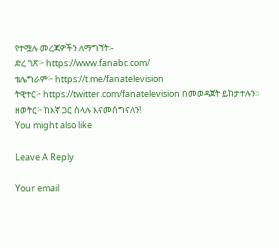የተሟሉ መረጃዎችን ለማግኘት፡-
ድረ ገጽ፦ https://www.fanabc.com/
ቴሌግራም፦ https://t.me/fanatelevision
ትዊተር፦ https://twitter.com/fanatelevision በመወዳጀት ይከታተሉን፡፡
ዘወትር፦ ከእኛ ጋር ስላሉ እናመሰግናለን!
You might also like

Leave A Reply

Your email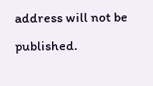address will not be published.